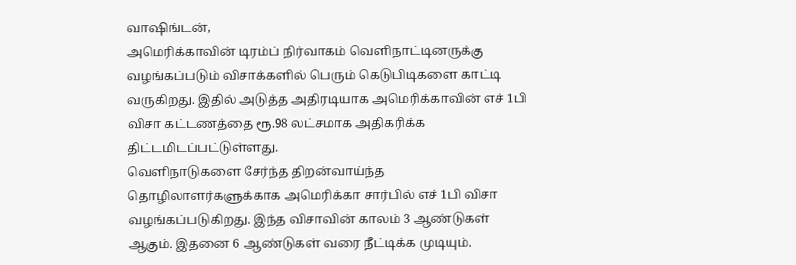வாஷிங்டன்,
அமெரிக்காவின் டிரம்ப் நிர்வாகம் வெளிநாட்டினருக்கு வழங்கப்படும் விசாக்களில் பெரும் கெடுபிடிகளை காட்டி வருகிறது. இதில் அடுத்த அதிரடியாக அமெரிக்காவின் எச் 1பி விசா கட்டணத்தை ரூ.98 லட்சமாக அதிகரிக்க திட்டமிடப்பட்டுள்ளது.
வெளிநாடுகளை சேர்ந்த திறன்வாய்ந்த தொழிலாளர்களுக்காக அமெரிக்கா சார்பில் எச் 1பி விசா வழங்கப்படுகிறது. இந்த விசாவின் காலம் 3 ஆண்டுகள் ஆகும். இதனை 6 ஆண்டுகள் வரை நீட்டிக்க முடியும்.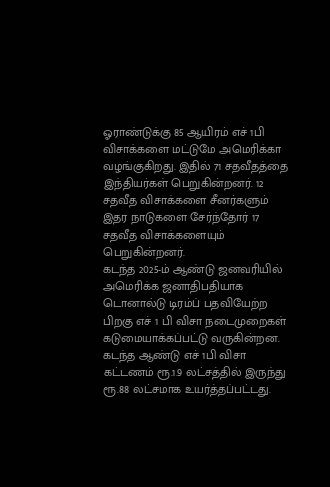ஓராண்டுக்கு 85 ஆயிரம் எச் 1பி விசாக்களை மட்டுமே அமெரிக்கா வழங்குகிறது. இதில் 71 சதவீதத்தை இந்தியர்கள் பெறுகின்றனர். 12 சதவீத விசாக்களை சீனர்களும் இதர நாடுகளை சேர்ந்தோர் 17 சதவீத விசாக்களையும் பெறுகின்றனர்.
கடந்த 2025-ம் ஆண்டு ஜனவரியில் அமெரிக்க ஜனாதிபதியாக டொனால்டு டிரம்ப் பதவியேற்ற பிறகு எச் 1 பி விசா நடைமுறைகள் கடுமையாக்கப்பட்டு வருகின்றன. கடந்த ஆண்டு எச் 1பி விசா கட்டணம் ரூ.1.9 லட்சத்தில் இருந்து ரூ.88 லட்சமாக உயர்த்தப்பட்டது.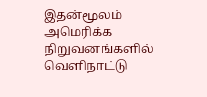இதன்மூலம் அமெரிக்க நிறுவனங்களில் வெளிநாட்டு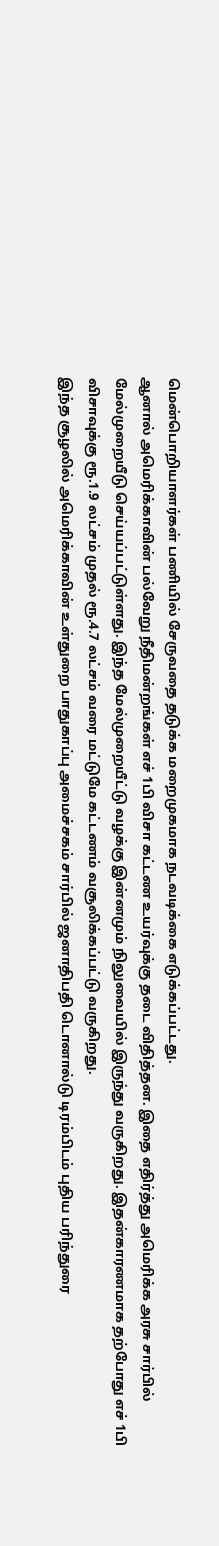மென்பொறியாளர்கள் பணியில் சேருவதை தடுக்க மறைமுகமாக நடவடிக்கை எடுக்கப்பட்டது.
ஆனால் அமெரிக்காவின் பல்வேறு நீதிமன்றங்கள் எச் 1பி விசா கட்டண உயர்வுக்கு தடை விதித்தன. இதை எதிர்த்து அமெரிக்க அரசு சார்பில் மேல்முறையீடு செய்யப்பட்டுள்ளது. இந்த மேல்முறையீட்டு வழக்கு இன்னமும் நிலுவையில் இருந்து வருகிறது. இதன்காரணமாக தற்போது எச் 1பி விசாவுக்கு ரூ.1.9 லட்சம் முதல் ரூ.4.7 லட்சம் வரை மட்டுமே கட்டணம் வசூலிக்கப்பட்டு வருகிறது.
இந்த சூழலில் அமெரிக்காவின் உள்துறை பாதுகாப்பு அமைச்சகம் சார்பில் ஜனாதிபதி டொனால்டு டிரம்பிடம் புதிய பரிந்துரை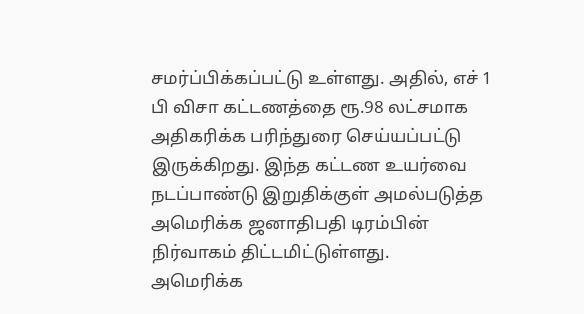சமர்ப்பிக்கப்பட்டு உள்ளது. அதில், எச் 1 பி விசா கட்டணத்தை ரூ.98 லட்சமாக அதிகரிக்க பரிந்துரை செய்யப்பட்டு இருக்கிறது. இந்த கட்டண உயர்வை நடப்பாண்டு இறுதிக்குள் அமல்படுத்த அமெரிக்க ஜனாதிபதி டிரம்பின் நிர்வாகம் திட்டமிட்டுள்ளது.
அமெரிக்க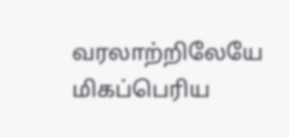வரலாற்றிலேயே மிகப்பெரிய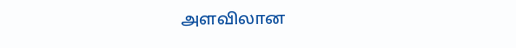அளவிலான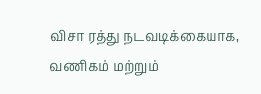விசா ரத்து நடவடிக்கையாக, வணிகம் மற்றும்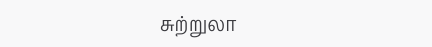சுற்றுலா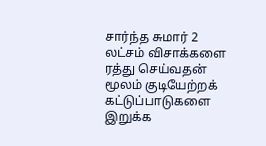சார்ந்த சுமார் 2 லட்சம் விசாக்களை ரத்து செய்வதன் மூலம் குடியேற்றக் கட்டுப்பாடுகளை இறுக்க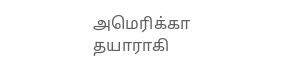அமெரிக்கா தயாராகி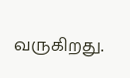வருகிறது.